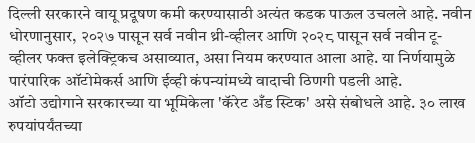दिल्ली सरकारने वायू प्रदूषण कमी करण्यासाठी अत्यंत कडक पाऊल उचलले आहे. नवीन धोरणानुसार, २०२७ पासून सर्व नवीन थ्री-व्हीलर आणि २०२८ पासून सर्व नवीन टू-व्हीलर फक्त इलेक्ट्रिकच असाव्यात, असा नियम करण्यात आला आहे. या निर्णयामुळे पारंपारिक ऑटोमेकर्स आणि ईव्ही कंपन्यांमध्ये वादाची ठिणगी पडली आहे.
ऑटो उद्योगाने सरकारच्या या भूमिकेला 'कॅरेट अँड स्टिक' असे संबोधले आहे. ३० लाख रुपयांपर्यंतच्या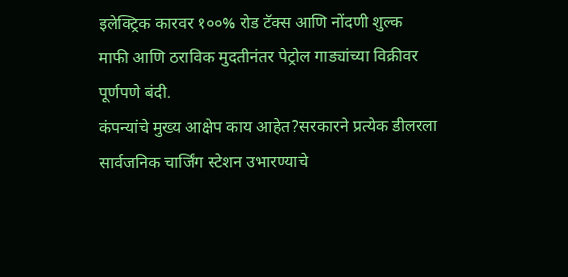इलेक्ट्रिक कारवर १००% रोड टॅक्स आणि नोंदणी शुल्क माफी आणि ठराविक मुदतीनंतर पेट्रोल गाड्यांच्या विक्रीवर पूर्णपणे बंदी.
कंपन्यांचे मुख्य आक्षेप काय आहेत?सरकारने प्रत्येक डीलरला सार्वजनिक चार्जिंग स्टेशन उभारण्याचे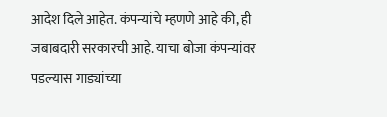आदेश दिले आहेत. कंपन्यांचे म्हणणे आहे की, ही जबाबदारी सरकारची आहे. याचा बोजा कंपन्यांवर पडल्यास गाड्यांच्या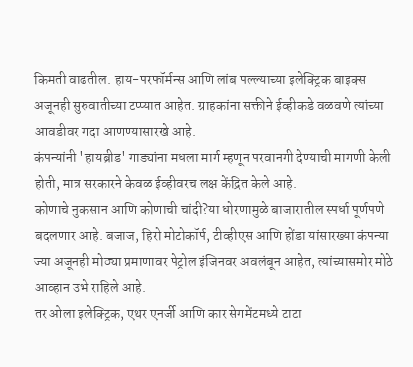किमती वाढतील. हाय-परफॉर्मन्स आणि लांब पल्ल्याच्या इलेक्ट्रिक बाइक्स अजूनही सुरुवातीच्या टप्प्यात आहेत. ग्राहकांना सक्तीने ईव्हीकडे वळवणे त्यांच्या आवडीवर गदा आणण्यासारखे आहे.
कंपन्यांनी 'हायब्रीड' गाड्यांना मधला मार्ग म्हणून परवानगी देण्याची मागणी केली होती, मात्र सरकारने केवळ ईव्हीवरच लक्ष केंद्रित केले आहे.
कोणाचे नुकसान आणि कोणाची चांदी?या धोरणामुळे बाजारातील स्पर्धा पूर्णपणे बदलणार आहे. बजाज, हिरो मोटोकॉर्प, टीव्हीएस आणि होंडा यांसारख्या कंपन्या ज्या अजूनही मोठ्या प्रमाणावर पेट्रोल इंजिनवर अवलंबून आहेत, त्यांच्यासमोर मोठे आव्हान उभे राहिले आहे.
तर ओला इलेक्ट्रिक, एथर एनर्जी आणि कार सेगमेंटमध्ये टाटा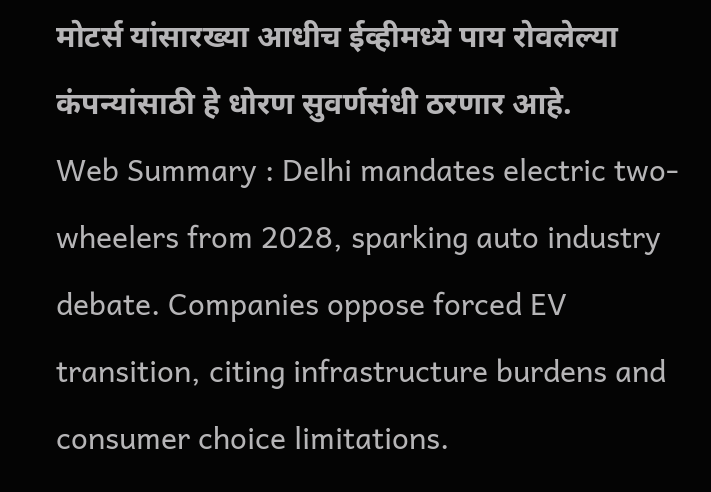मोटर्स यांसारख्या आधीच ईव्हीमध्ये पाय रोवलेल्या कंपन्यांसाठी हे धोरण सुवर्णसंधी ठरणार आहे.
Web Summary : Delhi mandates electric two-wheelers from 2028, sparking auto industry debate. Companies oppose forced EV transition, citing infrastructure burdens and consumer choice limitations.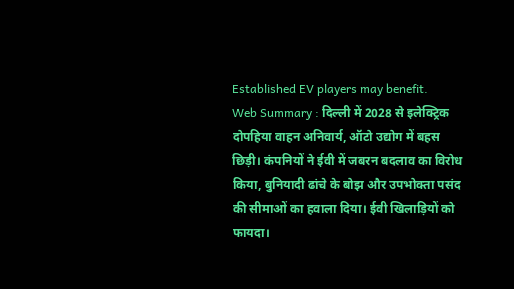Established EV players may benefit.
Web Summary : दिल्ली में 2028 से इलेक्ट्रिक दोपहिया वाहन अनिवार्य, ऑटो उद्योग में बहस छिड़ी। कंपनियों ने ईवी में जबरन बदलाव का विरोध किया, बुनियादी ढांचे के बोझ और उपभोक्ता पसंद की सीमाओं का हवाला दिया। ईवी खिलाड़ियों को फायदा।